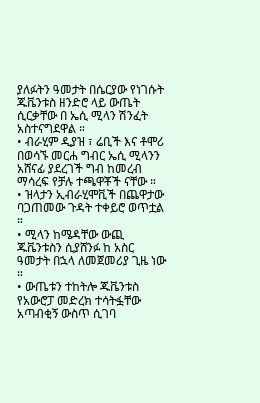ያለፉትን ዓመታት በሴርያው የነገሱት ጁቬንቱስ ዘንድሮ ላይ ውጤት ሲርቃቸው በ ኤሲ ሚላን ሽንፈት አስተናግደዋል ።
• ብራሂም ዲያዝ ፣ ሬቢች እና ቶሞሪ በወሳኙ መርሐ ግብር ኤሲ ሚላንን አሸናፊ ያደረገች ግብ ከመረብ ማሳረፍ የቻሉ ተጫዋቾች ናቸው ።
• ዝላታን ኢብራሂሞቪች በጨዋታው ባጋጠመው ጉዳት ተቀይሮ ወጥቷል ።
• ሚላን ከሜዳቸው ውጪ ጁቬንቱስን ሲያሸንፉ ከ አስር ዓመታት በኋላ ለመጀመሪያ ጊዜ ነው ።
• ውጤቱን ተከትሎ ጁቬንቱስ የአውሮፓ መድረክ ተሳትፏቸው አጣብቂኝ ውስጥ ሲገባ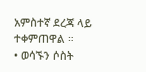አምስተኛ ደረጃ ላይ ተቀምጠዋል ።
• ወሳኙን ሶስት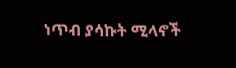ነጥብ ያሳኩት ሚላኖች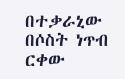በተቃራኒው በሶስት ነጥብ ርቀው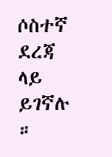ሶስተኛ ደረጃ ላይ ይገኛሉ ።